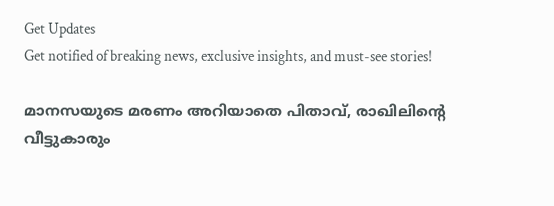Get Updates
Get notified of breaking news, exclusive insights, and must-see stories!

മാനസയുടെ മരണം അറിയാതെ പിതാവ്, രാഖിലിന്റെ വീട്ടുകാരും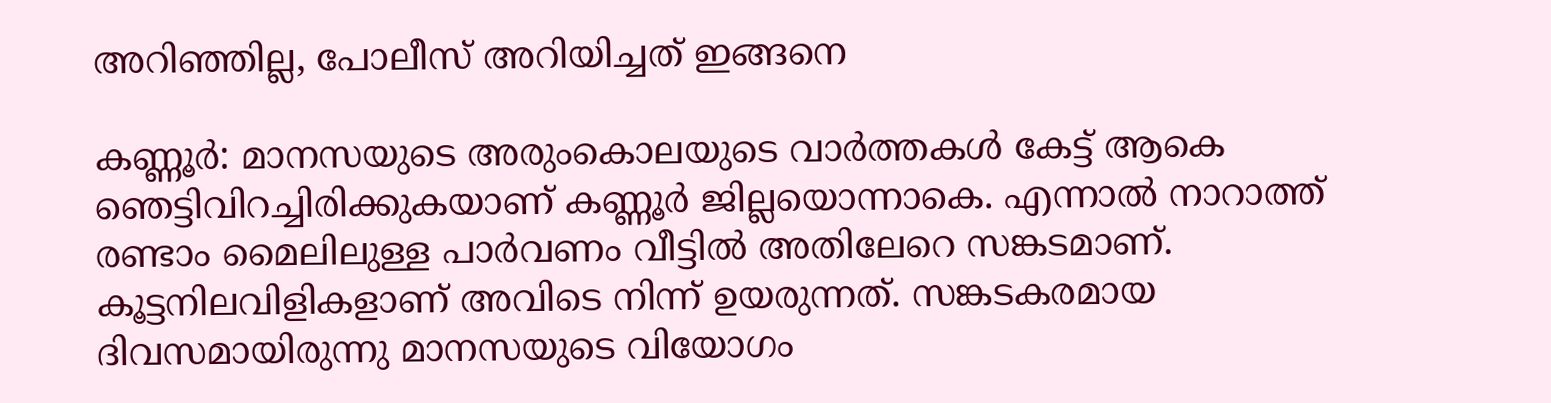അറിഞ്ഞില്ല, പോലീസ് അറിയിച്ചത് ഇങ്ങനെ

കണ്ണൂര്‍: മാനസയുടെ അരുംകൊലയുടെ വാര്‍ത്തകള്‍ കേട്ട് ആകെ ഞെട്ടിവിറച്ചിരിക്കുകയാണ് കണ്ണൂര്‍ ജില്ലയൊന്നാകെ. എന്നാല്‍ നാറാത്ത് രണ്ടാം മൈലിലുള്ള പാര്‍വണം വീട്ടില്‍ അതിലേറെ സങ്കടമാണ്. കൂട്ടനിലവിളികളാണ് അവിടെ നിന്ന് ഉയരുന്നത്. സങ്കടകരമായ ദിവസമായിരുന്നു മാനസയുടെ വിയോഗം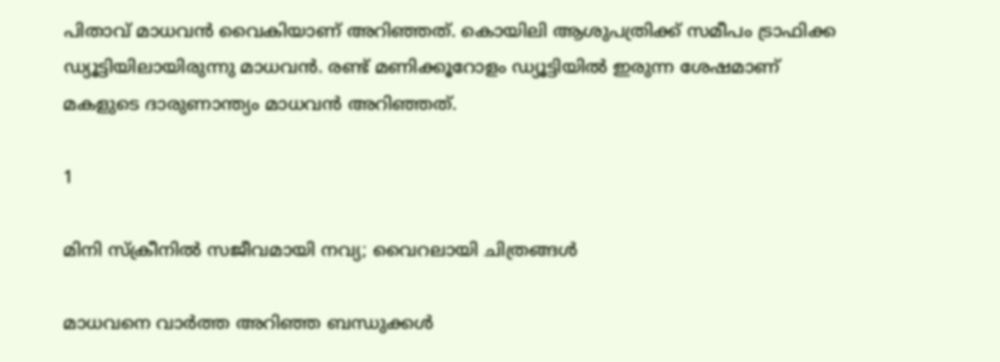പിതാവ് മാധവന്‍ വൈകിയാണ് അറിഞ്ഞത്. കൊയിലി ആശുപത്രിക്ക് സമീപം ട്രാഫിക്ക ഡ്യൂട്ടിയിലായിരുന്നു മാധവന്‍. രണ്ട് മണിക്കൂറോളം ഡ്യൂട്ടിയില്‍ ഇരുന്ന ശേഷമാണ് മകളുടെ ദാരുണാന്ത്യം മാധവന്‍ അറിഞ്ഞത്.

1

മിനി സ്ക്രീനിൽ സജീവമായി നവ്യ; വൈറലായി ചിത്രങ്ങൾ

മാധവനെ വാര്‍ത്ത അറിഞ്ഞ ബന്ധുക്കള്‍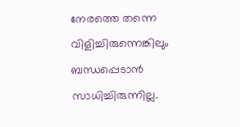നേരത്തെ തന്നെ വിളിച്ചിരുന്നെങ്കിലും ബന്ധപ്പെടാന്‍ സാധിച്ചിരുന്നില്ല.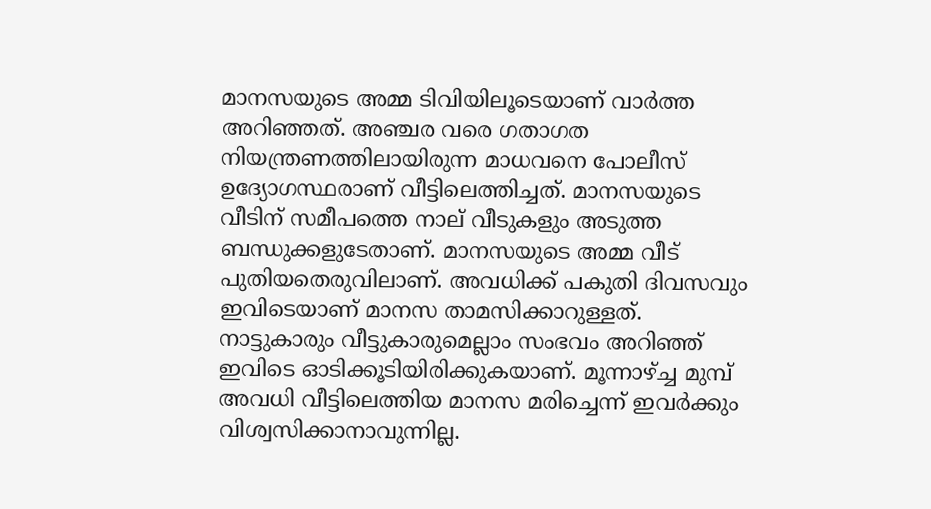മാനസയുടെ അമ്മ ടിവിയിലൂടെയാണ് വാര്‍ത്ത അറിഞ്ഞത്. അഞ്ചര വരെ ഗതാഗത നിയന്ത്രണത്തിലായിരുന്ന മാധവനെ പോലീസ് ഉദ്യോഗസ്ഥരാണ് വീട്ടിലെത്തിച്ചത്. മാനസയുടെ വീടിന് സമീപത്തെ നാല് വീടുകളും അടുത്ത ബന്ധുക്കളുടേതാണ്. മാനസയുടെ അമ്മ വീട് പുതിയതെരുവിലാണ്. അവധിക്ക് പകുതി ദിവസവും ഇവിടെയാണ് മാനസ താമസിക്കാറുള്ളത്. നാട്ടുകാരും വീട്ടുകാരുമെല്ലാം സംഭവം അറിഞ്ഞ് ഇവിടെ ഓടിക്കൂടിയിരിക്കുകയാണ്. മൂന്നാഴ്ച്ച മുമ്പ് അവധി വീട്ടിലെത്തിയ മാനസ മരിച്ചെന്ന് ഇവര്‍ക്കും വിശ്വസിക്കാനാവുന്നില്ല.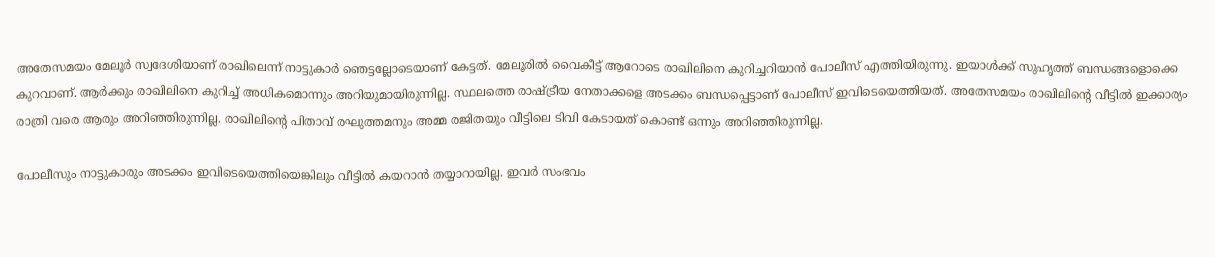അതേസമയം മേലൂര്‍ സ്വദേശിയാണ് രാഖിലെന്ന് നാട്ടുകാര്‍ ഞെട്ടല്ലോടെയാണ് കേട്ടത്. മേലൂരില്‍ വൈകീട്ട് ആറോടെ രാഖിലിനെ കുറിച്ചറിയാന്‍ പോലീസ് എത്തിയിരുന്നു. ഇയാള്‍ക്ക് സുഹൃത്ത് ബന്ധങ്ങളൊക്കെ കുറവാണ്. ആര്‍ക്കും രാഖിലിനെ കുറിച്ച് അധികമൊന്നും അറിയുമായിരുന്നില്ല. സ്ഥലത്തെ രാഷ്ട്രീയ നേതാക്കളെ അടക്കം ബന്ധപ്പെട്ടാണ് പോലീസ് ഇവിടെയെത്തിയത്. അതേസമയം രാഖിലിന്റെ വീട്ടില്‍ ഇക്കാര്യം രാത്രി വരെ ആരും അറിഞ്ഞിരുന്നില്ല. രാഖിലിന്റെ പിതാവ് രഘുത്തമനും അമ്മ രജിതയും വീട്ടിലെ ടിവി കേടായത് കൊണ്ട് ഒന്നും അറിഞ്ഞിരുന്നില്ല.

പോലീസും നാട്ടുകാരും അടക്കം ഇവിടെയെത്തിയെങ്കിലും വീട്ടില്‍ കയറാന്‍ തയ്യാറായില്ല. ഇവര്‍ സംഭവം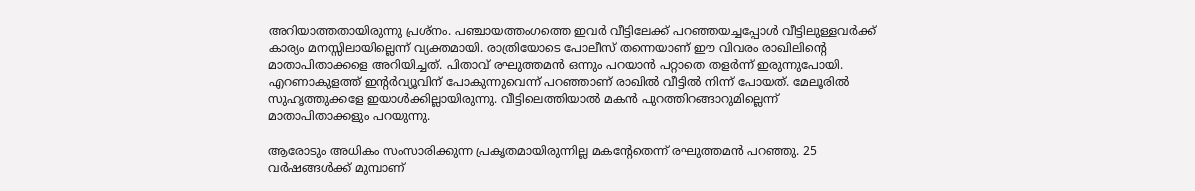അറിയാത്തതായിരുന്നു പ്രശ്‌നം. പഞ്ചായത്തംഗത്തെ ഇവര്‍ വീട്ടിലേക്ക് പറഞ്ഞയച്ചപ്പോള്‍ വീട്ടിലുള്ളവര്‍ക്ക് കാര്യം മനസ്സിലായില്ലെന്ന് വ്യക്തമായി. രാത്രിയോടെ പോലീസ് തന്നെയാണ് ഈ വിവരം രാഖിലിന്റെ മാതാപിതാക്കളെ അറിയിച്ചത്. പിതാവ് രഘുത്തമന്‍ ഒന്നും പറയാന്‍ പറ്റാതെ തളര്‍ന്ന് ഇരുന്നുപോയി. എറണാകുളത്ത് ഇന്റര്‍വ്യൂവിന് പോകുന്നുവെന്ന് പറഞ്ഞാണ് രാഖില്‍ വീട്ടില്‍ നിന്ന് പോയത്. മേലൂരില്‍ സുഹൃത്തുക്കളേ ഇയാള്‍ക്കില്ലായിരുന്നു. വീട്ടിലെത്തിയാല്‍ മകന്‍ പുറത്തിറങ്ങാറുമില്ലെന്ന് മാതാപിതാക്കളും പറയുന്നു.

ആരോടും അധികം സംസാരിക്കുന്ന പ്രകൃതമായിരുന്നില്ല മകന്റേതെന്ന് രഘുത്തമന്‍ പറഞ്ഞു. 25 വര്‍ഷങ്ങള്‍ക്ക് മുമ്പാണ്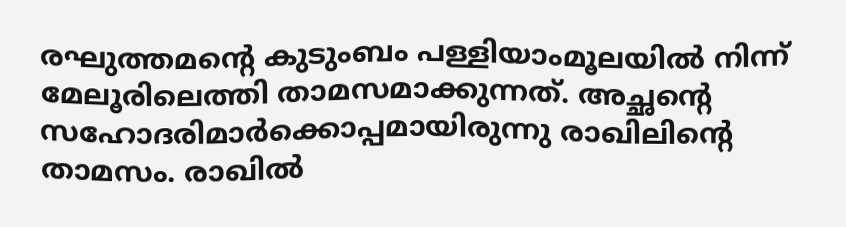രഘുത്തമന്റെ കുടുംബം പള്ളിയാംമൂലയില്‍ നിന്ന് മേലൂരിലെത്തി താമസമാക്കുന്നത്. അച്ഛന്റെ സഹോദരിമാര്‍ക്കൊപ്പമായിരുന്നു രാഖിലിന്റെ താമസം. രാഖില്‍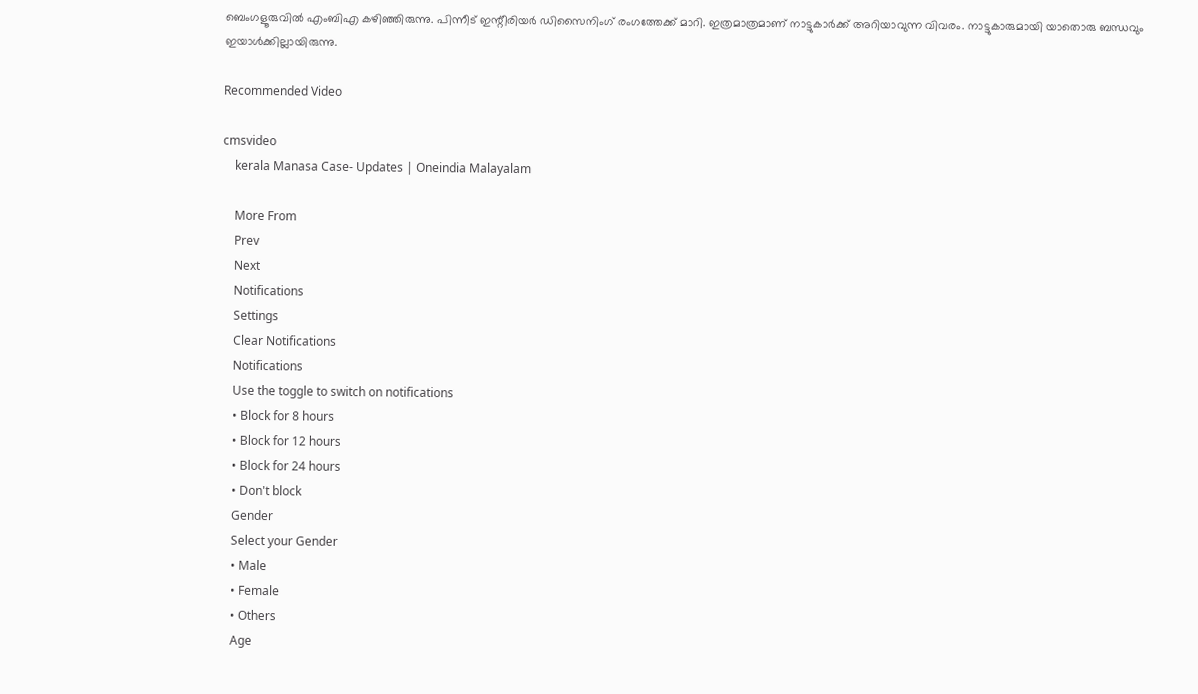ബെംഗളൂരുവില്‍ എംബിഎ കഴിഞ്ഞിരുന്നു. പിന്നീട് ഇന്റീരിയര്‍ ഡിസൈനിംഗ് രംഗത്തേക്ക് മാറി. ഇത്രമാത്രമാണ് നാട്ടുകാര്‍ക്ക് അറിയാവുന്ന വിവരം. നാട്ടുകാരുമായി യാതൊരു ബന്ധവും ഇയാള്‍ക്കില്ലായിരുന്നു.

Recommended Video

cmsvideo
    kerala Manasa Case- Updates | Oneindia Malayalam

    More From
    Prev
    Next
    Notifications
    Settings
    Clear Notifications
    Notifications
    Use the toggle to switch on notifications
    • Block for 8 hours
    • Block for 12 hours
    • Block for 24 hours
    • Don't block
    Gender
    Select your Gender
    • Male
    • Female
    • Others
    Age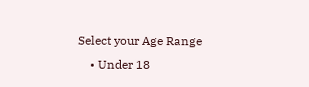Select your Age Range
    • Under 18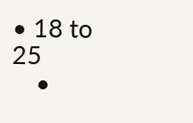• 18 to 25
    •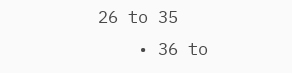26 to 35
    • 36 to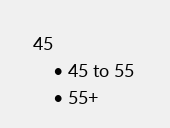45
    • 45 to 55
    • 55+